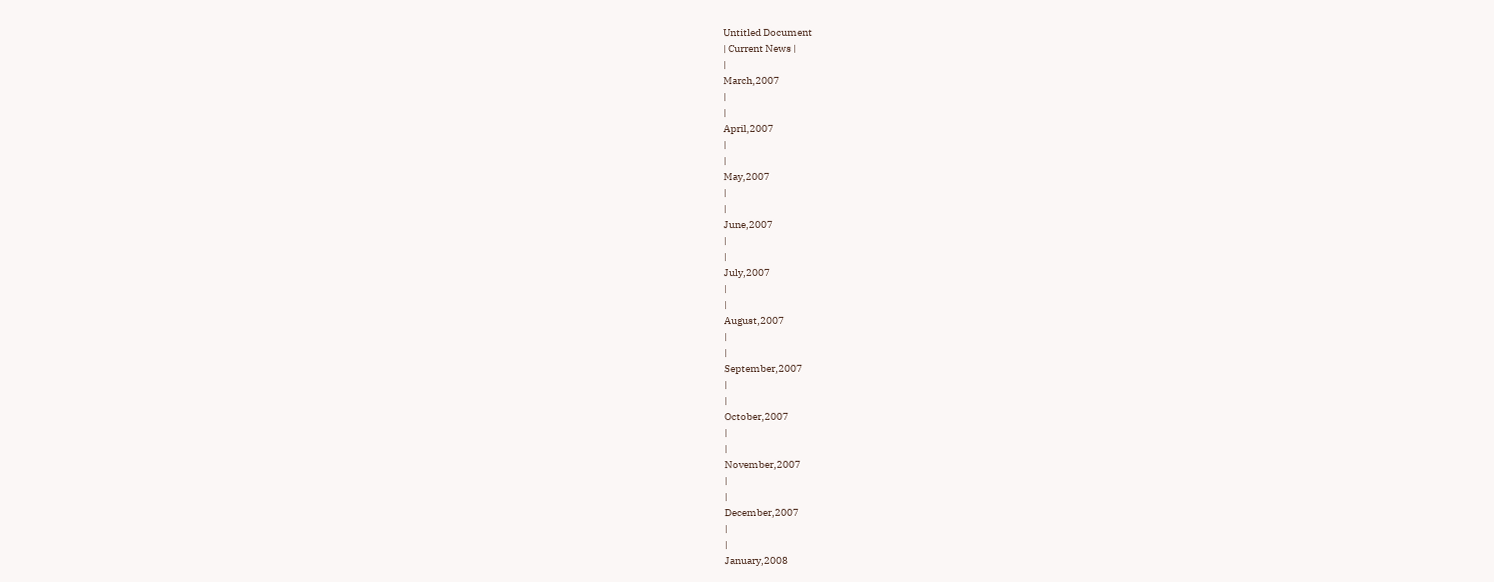Untitled Document
| Current News |
|
March,2007
|
|
April,2007
|
|
May,2007
|
|
June,2007
|
|
July,2007
|
|
August,2007
|
|
September,2007
|
|
October,2007
|
|
November,2007
|
|
December,2007
|
|
January,2008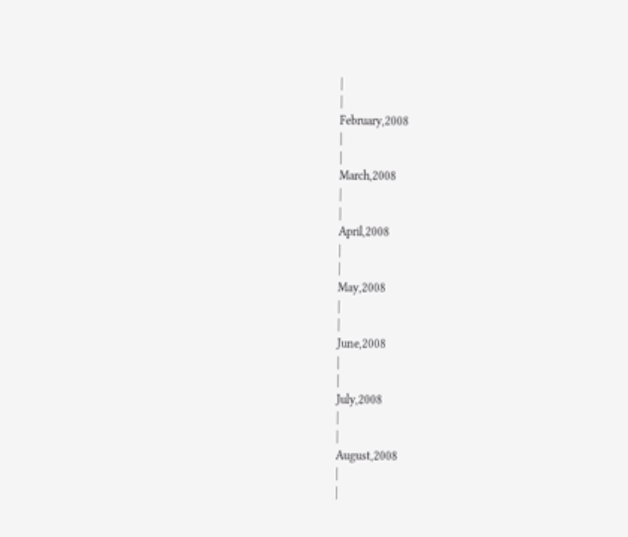|
|
February,2008
|
|
March,2008
|
|
April,2008
|
|
May,2008
|
|
June,2008
|
|
July,2008
|
|
August,2008
|
|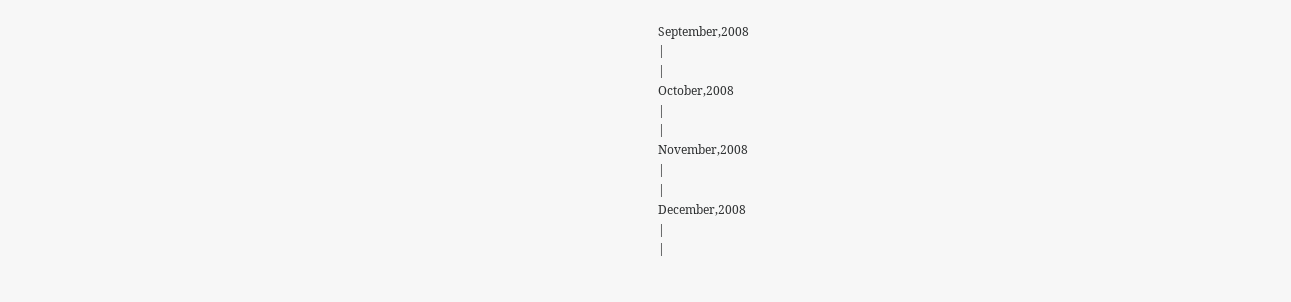September,2008
|
|
October,2008
|
|
November,2008
|
|
December,2008
|
|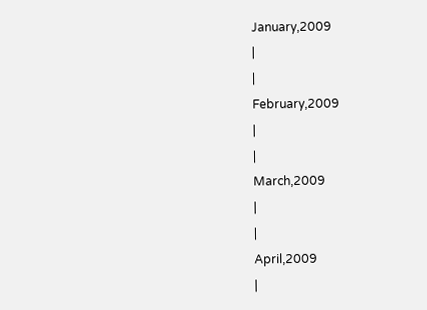January,2009
|
|
February,2009
|
|
March,2009
|
|
April,2009
|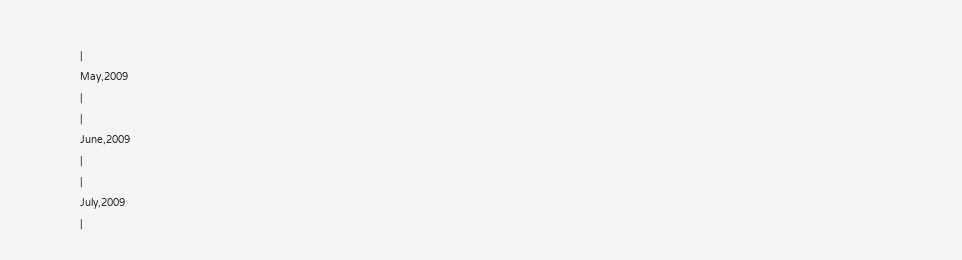|
May,2009
|
|
June,2009
|
|
July,2009
|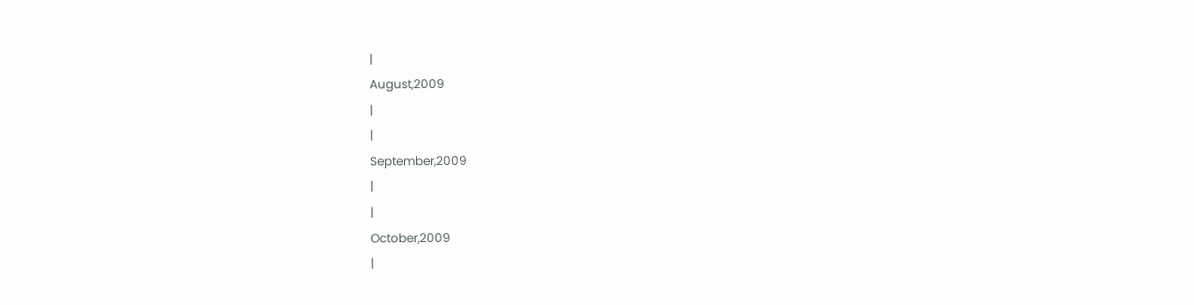|
August,2009
|
|
September,2009
|
|
October,2009
|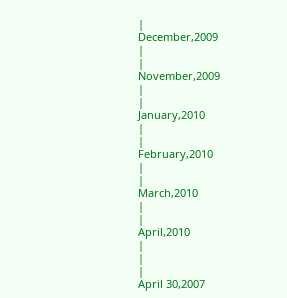|
December,2009
|
|
November,2009
|
|
January,2010
|
|
February,2010
|
|
March,2010
|
|
April,2010
|
|
|
April 30,2007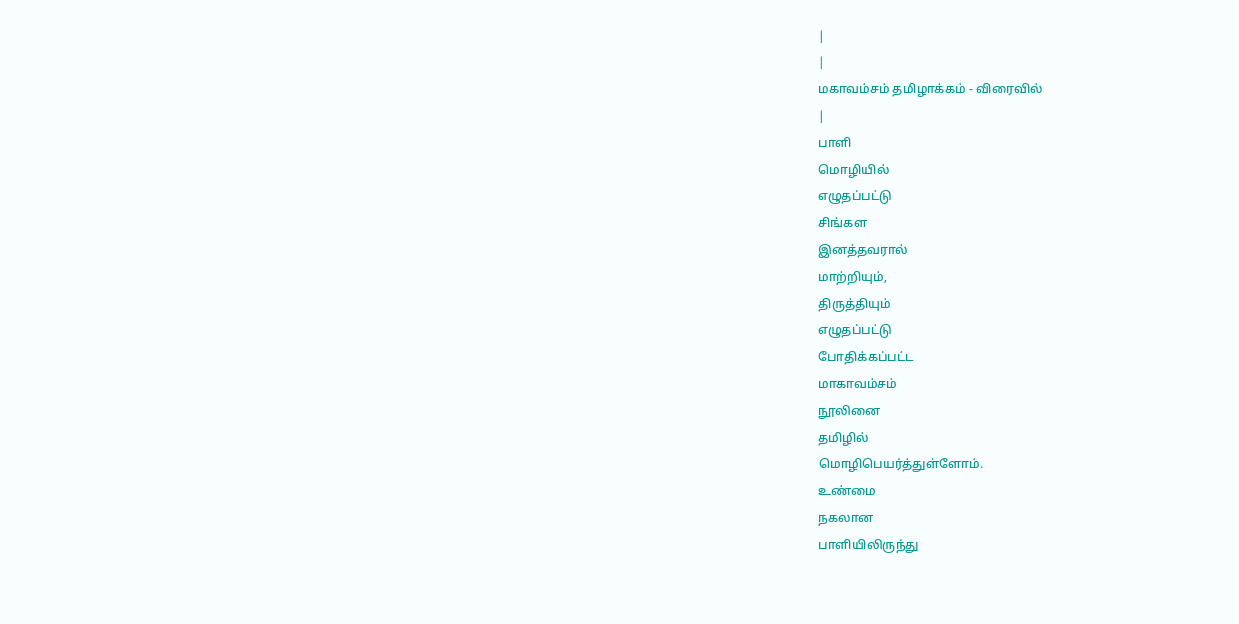|
|
மகாவம்சம் தமிழாக்கம் - விரைவில்
|
பாளி
மொழியில்
எழுதப்பட்டு
சிங்கள
இனத்தவரால்
மாற்றியும்,
திருத்தியும்
எழுதப்பட்டு
போதிக்கப்பட்ட
மாகாவம்சம்
நூலினை
தமிழில்
மொழிபெயர்த்துள்ளோம்.
உண்மை
நகலான
பாளியிலிருந்து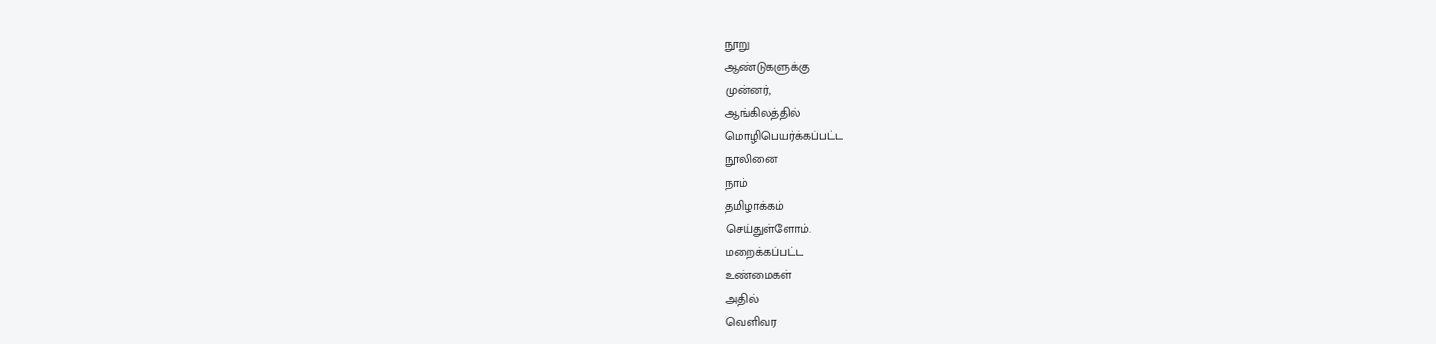நூறு
ஆண்டுகளுக்கு
முன்னர்,
ஆங்கிலத்தில்
மொழிபெயர்க்கப்பட்ட
நூலினை
நாம்
தமிழாக்கம்
செய்துள்ளோம்.
மறைக்கப்பட்ட
உண்மைகள்
அதில்
வெளிவர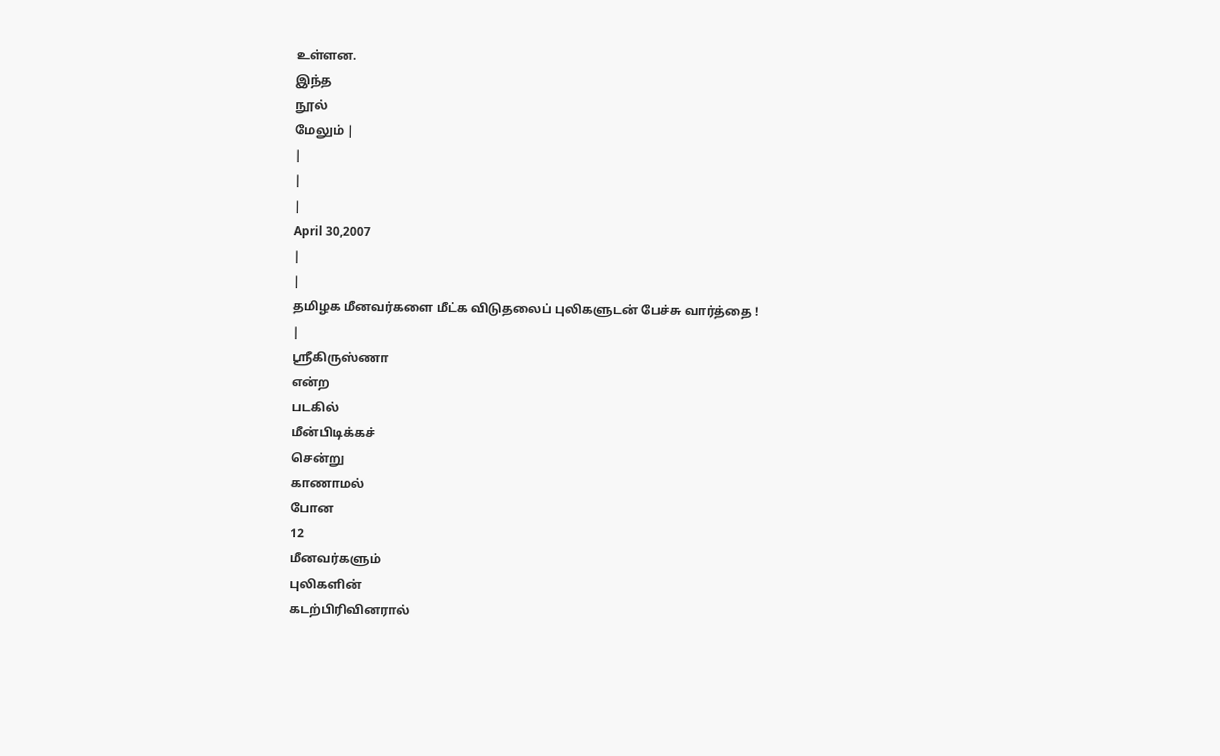உள்ளன.
இந்த
நூல்
மேலும் |
|
|
|
April 30,2007
|
|
தமிழக மீனவர்களை மீட்க விடுதலைப் புலிகளுடன் பேச்சு வார்த்தை !
|
ஸ்ரீகிருஸ்ணா
என்ற
படகில்
மீன்பிடிக்கச்
சென்று
காணாமல்
போன
12
மீனவர்களும்
புலிகளின்
கடற்பிரிவினரால்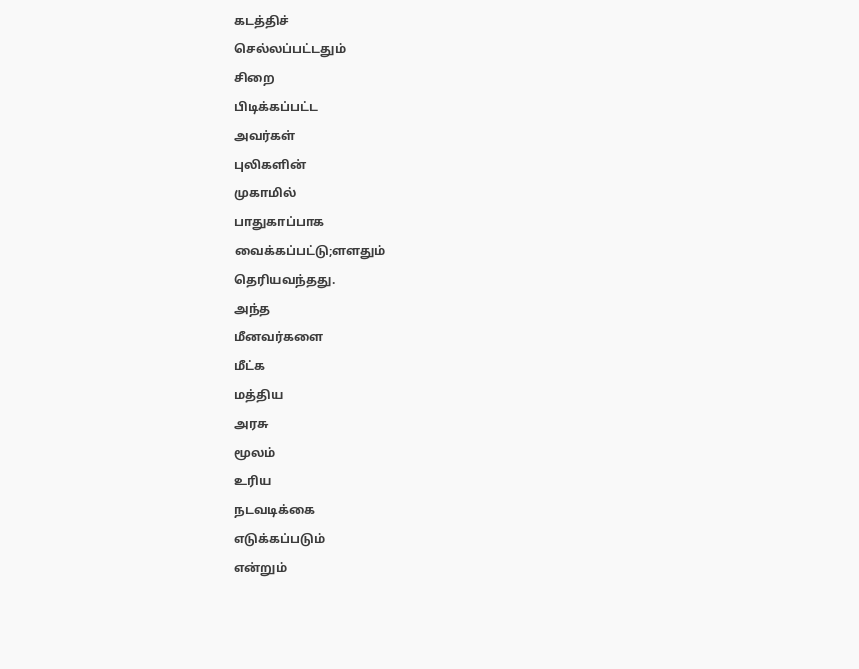கடத்திச்
செல்லப்பட்டதும்
சிறை
பிடிக்கப்பட்ட
அவர்கள்
புலிகளின்
முகாமில்
பாதுகாப்பாக
வைக்கப்பட்டு;ளளதும்
தெரியவந்தது.
அந்த
மீனவர்களை
மீட்க
மத்திய
அரசு
மூலம்
உரிய
நடவடிக்கை
எடுக்கப்படும்
என்றும்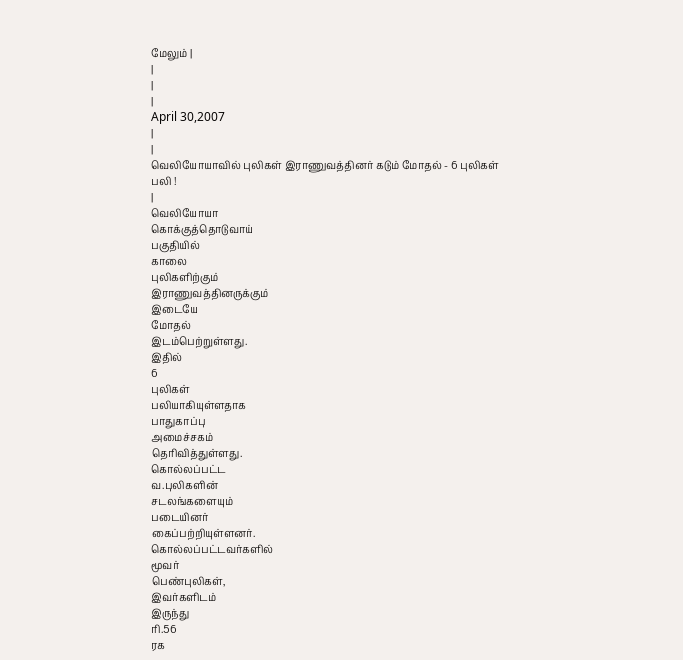மேலும் |
|
|
|
April 30,2007
|
|
வெலியோயாவில் புலிகள் இராணுவத்தினர் கடும் மோதல் - 6 புலிகள் பலி !
|
வெலியோயா
கொக்குத்தொடுவாய்
பகுதியில்
காலை
புலிகளிற்கும்
இராணுவத்தினருக்கும்
இடையே
மோதல்
இடம்பெற்றுள்ளது.
இதில்
6
புலிகள்
பலியாகியுள்ளதாக
பாதுகாப்பு
அமைச்சகம்
தெரிவித்துள்ளது.
கொல்லப்பட்ட
வ.புலிகளின்
சடலங்களையும்
படையினர்
கைப்பற்றியுள்ளனர்.
கொல்லப்பட்டவர்களில்
மூவர்
பெண்புலிகள்,
இவர்களிடம்
இருந்து
ரி.56
ரக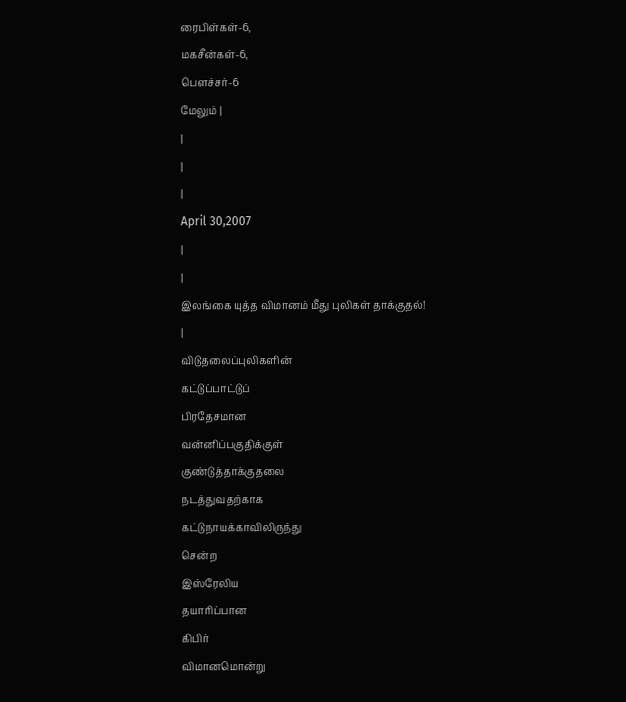ரைபிள்கள்-6,
மகசீன்கள்-6,
பௌச்சர்-6
மேலும் |
|
|
|
April 30,2007
|
|
இலங்கை யுத்த விமானம் மீது புலிகள் தாக்குதல்!
|
விடுதலைப்புலிகளின்
கட்டுப்பாட்டுப்
பிரதேசமான
வன்னிப்பகுதிக்குள்
குண்டுத்தாக்குதலை
நடத்துவதற்காக
கட்டுநாயக்காவிலிருந்து
சென்ற
இஸ்ரேலிய
தயாரிப்பான
கிபிர்
விமானமொன்று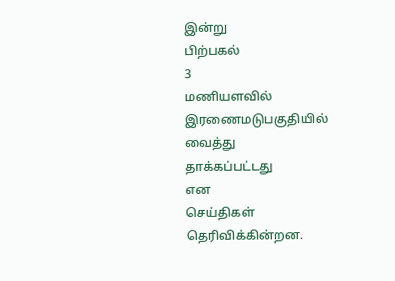இன்று
பிற்பகல்
3
மணியளவில்
இரணைமடுபகுதியில்
வைத்து
தாக்கப்பட்டது
என
செய்திகள்
தெரிவிக்கின்றன.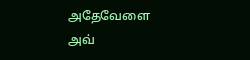அதேவேளை
அவ்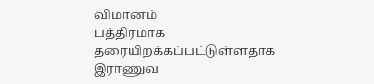விமானம்
பத்திரமாக
தரையிறக்கப்பட்டுள்ளதாக
இராணுவ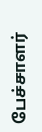பேச்சாளர்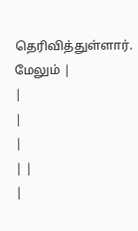தெரிவித்துள்ளார்.
மேலும் |
|
|
|
| |
|